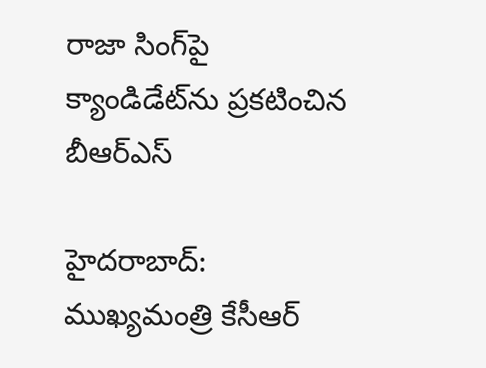రాజా సింగ్‌పై క్యాండిడేట్‌ను ప్రకటించిన బీఆర్ఎస్

హైదరాబాద్: ముఖ్యమంత్రి కేసీఆర్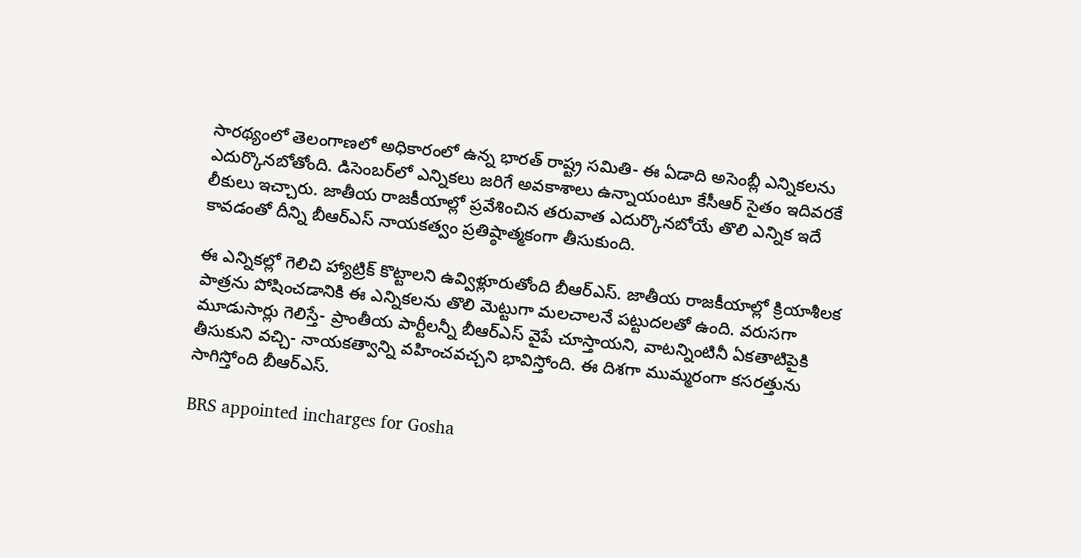సారథ్యంలో తెలంగాణలో అధికారంలో ఉన్న భారత్ రాష్ట్ర సమితి- ఈ ఏడాది అసెంబ్లీ ఎన్నికలను ఎదుర్కొనబోతోంది. డిసెంబర్‌లో ఎన్నికలు జరిగే అవకాశాలు ఉన్నాయంటూ కేసీఆర్ సైతం ఇదివరకే లీకులు ఇచ్చారు. జాతీయ రాజకీయాల్లో ప్రవేశించిన తరువాత ఎదుర్కొనబోయే తొలి ఎన్నిక ఇదే కావడంతో దీన్ని బీఆర్ఎస్ నాయకత్వం ప్రతిష్ఠాత్మకంగా తీసుకుంది.

ఈ ఎన్నికల్లో గెలిచి హ్యాట్రిక్ కొట్టాలని ఉవ్విళ్లూరుతోంది బీఆర్ఎస్. జాతీయ రాజకీయాల్లో క్రియాశీలక పాత్రను పోషించడానికి ఈ ఎన్నికలను తొలి మెట్టుగా మలచాలనే పట్టుదలతో ఉంది. వరుసగా మూడుసార్లు గెలిస్తే- ప్రాంతీయ పార్టీలన్నీ బీఆర్ఎస్ వైపే చూస్తాయని, వాటన్నింటినీ ఏకతాటిపైకి తీసుకుని వచ్చి- నాయకత్వాన్ని వహించవచ్చని భావిస్తోంది. ఈ దిశగా ముమ్మరంగా కసరత్తును సాగిస్తోంది బీఆర్ఎస్.

BRS appointed incharges for Gosha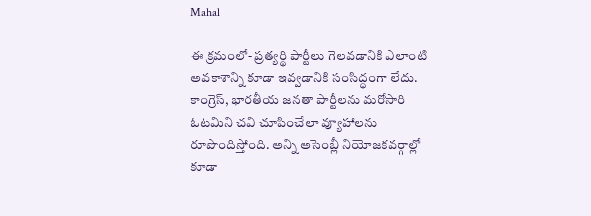Mahal

ఈ క్రమంలో- ప్రత్యర్థి పార్టీలు గెలవడానికి ఎలాంటి అవకాశాన్ని కూడా ఇవ్వడానికి సంసిద్ధంగా లేదు. కాంగ్రెస్, భారతీయ జనతా పార్టీలను మరోసారి ఓటమిని చవి చూపించేలా వ్యూహాలను రూపొందిస్తోంది. అన్ని అసెంబ్లీ నియోజకవర్గాల్లో కూడా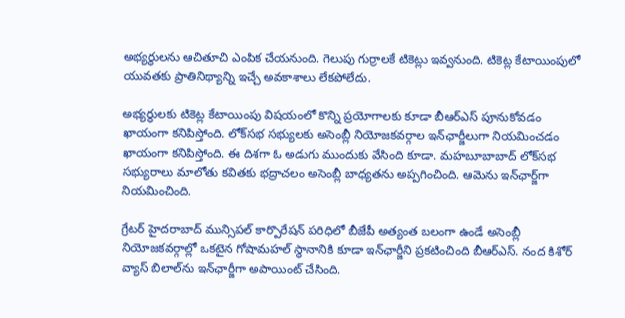అభ్యర్థులను ఆచితూచి ఎంపిక చేయనుంది. గెలుపు గుర్రాలకే టికెట్లు ఇవ్వనుంది. టికెట్ల కేటాయింపులో యువతకు ప్రాతినిథ్యాన్ని ఇచ్చే అవకాశాలు లేకపోలేదు.

అభ్యర్థులకు టికెట్ల కేటాయింపు విషయంలో కొన్ని ప్రయోగాలకు కూడా బీఆర్ఎస్ పూనుకోవడం ఖాయంగా కనిపిస్తోంది. లోక్‌సభ సభ్యులకు అసెంబ్లీ నియోజకవర్గాల ఇన్‌ఛార్జీలుగా నియమించడం ఖాయంగా కనిపిస్తోంది. ఈ దిశగా ఓ అడుగు ముందుకు వేసింది కూడా. మహబూబాబాద్ లోక్‌సభ సభ్యురాలు మాలోతు కవితకు భద్రాచలం అసెంబ్లీ బాధ్యతను అప్పగించింది. ఆమెను ఇన్‌ఛార్జ్‌గా నియమించింది.

గ్రేటర్ హైదరాబాద్ మున్సిపల్ కార్పొరేషన్ పరిధిలో బీజేపీ అత్యంత బలంగా ఉండే అసెంబ్లీ నియోజకవర్గాల్లో ఒకటైన గోషామహల్ స్థానానికి కూడా ఇన్‌ఛార్జీని ప్రకటించింది బీఆర్ఎస్. నంద కిశోర్ వ్యాస్ బిలాల్‌ను ఇన్‌ఛార్జీగా అపాయింట్ చేసింది.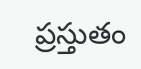ప్రస్తుతం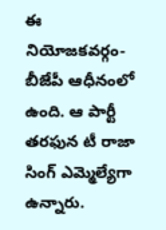ఈ నియోజకవర్గం- బీజేపీ ఆధీనంలో ఉంది. ఆ పార్టీ తరఫున టీ రాజా సింగ్ ఎమ్మెల్యేగా ఉన్నారు.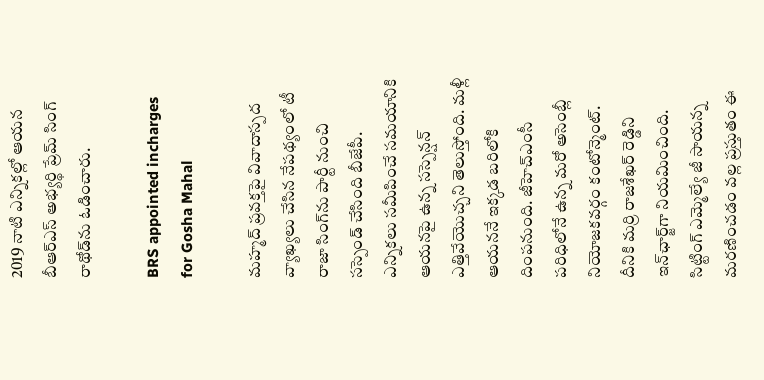2019 నాటి ఎన్నికల్లో ఆయన బీఆర్ఎస్ అభ్యర్థి ప్రేమ్ సింగ్ రాథోడ్‌ను ఓడించారు.

BRS appointed incharges for Gosha Mahal

మహ్మద్ ప్రవక్తపై వివాదాస్పద వ్యాఖ్యలు చేసిన నేపథ్యంలో టీ రాజా సింగ్‌ను పార్టీ నుంచి సస్పెండ్ చేసింది బీజేపీ. ఎన్నికలు సమీపించే సమయానికి ఆయనపై ఉన్న సస్పెన్షన్ ఎత్తివేయొచ్చని తెలుస్తోంది. మళ్లీ ఆయననే ఇక్కడ బరిలోకి దింపనుంది. జీహెచ్ఎంసీ పరిధిలోనే ఉన్న మరో అసెంబ్లీ నియోజకవర్గం కంటోన్మెంట్. దీనికి మర్రి రాజశేఖర్ రెడ్డిని ఇన్‌ఛార్జ్‌గా నియమించింది. సిట్టింగ్ ఎమ్మెల్యే జీ సాయన్న మరణించడం వల్ల ప్రస్తుతం ఈ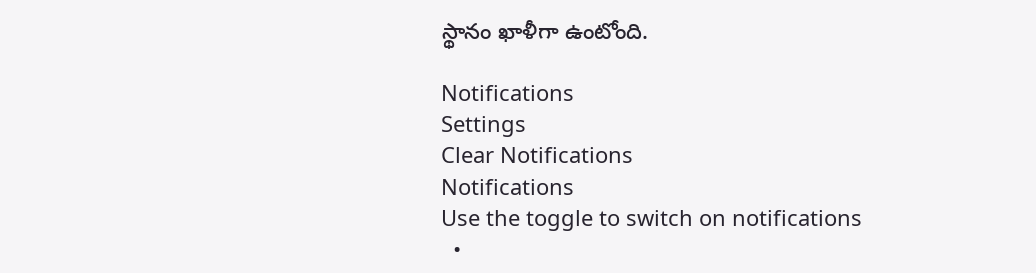స్థానం ఖాళీగా ఉంటోంది.

Notifications
Settings
Clear Notifications
Notifications
Use the toggle to switch on notifications
  •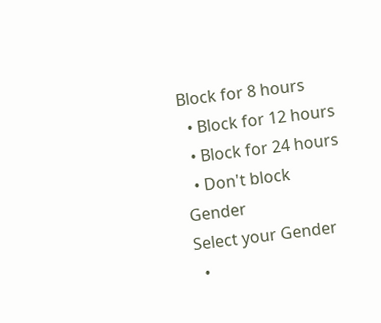Block for 8 hours
  • Block for 12 hours
  • Block for 24 hours
  • Don't block
Gender
Select your Gender
  •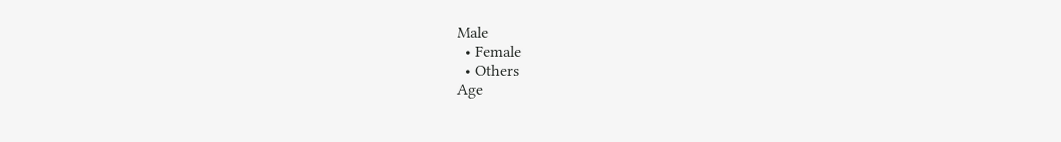Male
  • Female
  • Others
Age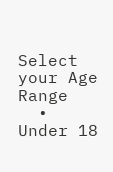Select your Age Range
  • Under 18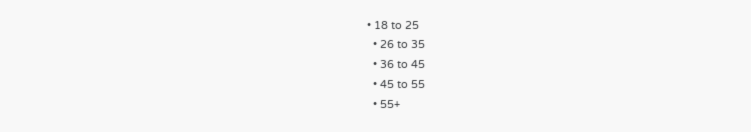• 18 to 25
  • 26 to 35
  • 36 to 45
  • 45 to 55
  • 55+